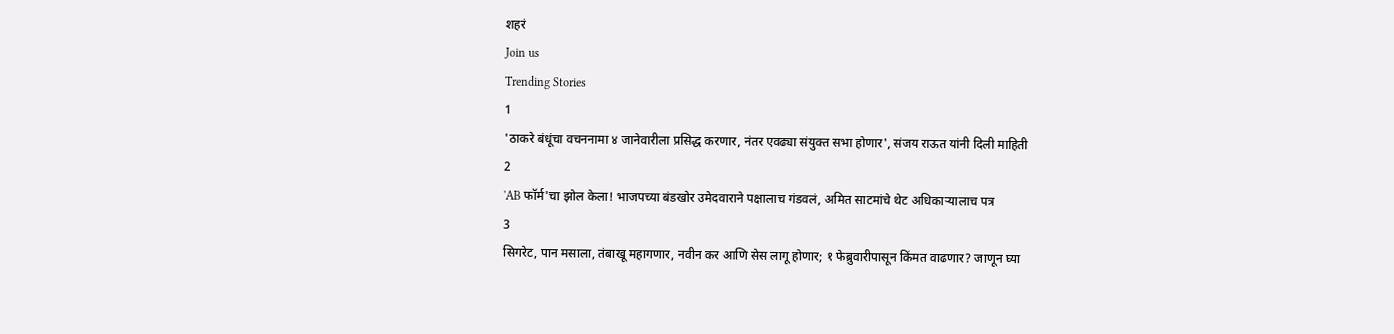शहरं
Join us
Trending Stories
1
'ठाकरे बंधूंचा वचननामा ४ जानेवारीला प्रसिद्ध करणार, नंतर एवढ्या संयुक्त सभा होणार', संजय राऊत यांनी दिली माहिती
2
'AB फॉर्म'चा झोल केला! भाजपच्या बंडखोर उमेदवाराने पक्षालाच गंडवलं, अमित साटमांचे थेट अधिकाऱ्यालाच पत्र
3
सिगरेट, पान मसाला, तंबाखू महागणार, नवीन कर आणि सेस लागू होणार; १ फेब्रुवारीपासून किंमत वाढणार? जाणून घ्या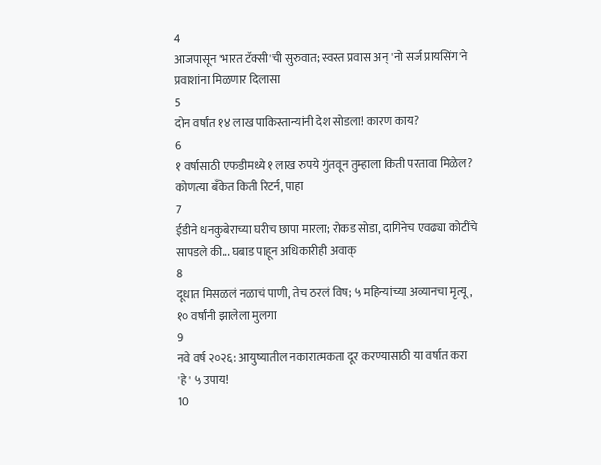4
आजपासून 'भारत टॅक्सी'ची सुरुवात; स्वस्त प्रवास अन् 'नो सर्ज प्रायसिंग'ने प्रवाशांना मिळणार दिलासा
5
दोन वर्षांत १४ लाख पाकिस्तान्यांनी देश सोडला! कारण काय?
6
१ वर्षासाठी एफडीमध्ये १ लाख रुपये गुंतवून तुम्हाला किती परतावा मिळेल? कोणत्या बँकेत किती रिटर्न, पाहा
7
ईडीने धनकुबेराच्या घरीच छापा मारला; रोकड सोडा, दागिनेच एवढ्या कोटींचे सापडले की... घबाड पाहून अधिकारीही अवाक्
8
दूधात मिसळलं नळाचं पाणी, तेच ठरलं विष; ५ महिन्यांच्या अव्यानचा मृत्यू, १० वर्षांनी झालेला मुलगा
9
नवे वर्ष २०२६: आयुष्यातील नकारात्मकता दूर करण्यासाठी या वर्षात करा 'हे' ५ उपाय!
10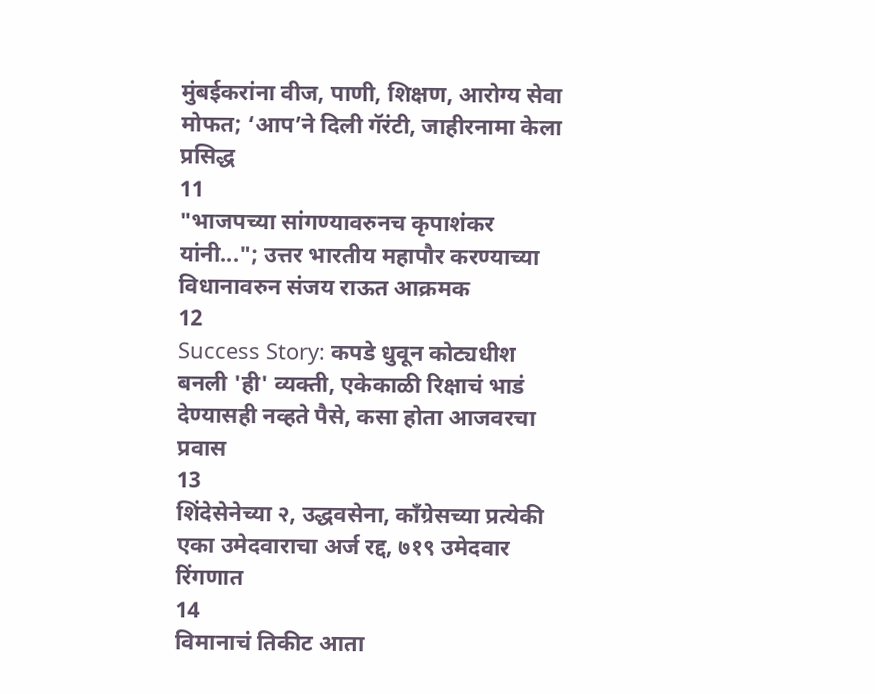मुंबईकरांना वीज, पाणी, शिक्षण, आरोग्य सेवा मोफत; ‘आप’ने दिली गॅरंटी, जाहीरनामा केला प्रसिद्ध
11
"भाजपच्या सांगण्यावरुनच कृपाशंकर यांनी..."; उत्तर भारतीय महापौर करण्याच्या विधानावरुन संजय राऊत आक्रमक
12
Success Story: कपडे धुवून कोट्यधीश बनली 'ही' व्यक्ती, एकेकाळी रिक्षाचं भाडं देण्यासही नव्हते पैसे, कसा होता आजवरचा प्रवास
13
शिंदेसेनेच्या २, उद्धवसेना, काँग्रेसच्या प्रत्येकी एका उमेदवाराचा अर्ज रद्द, ७१९ उमेदवार रिंगणात
14
विमानाचं तिकीट आता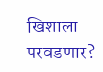खिशाला परवडणार?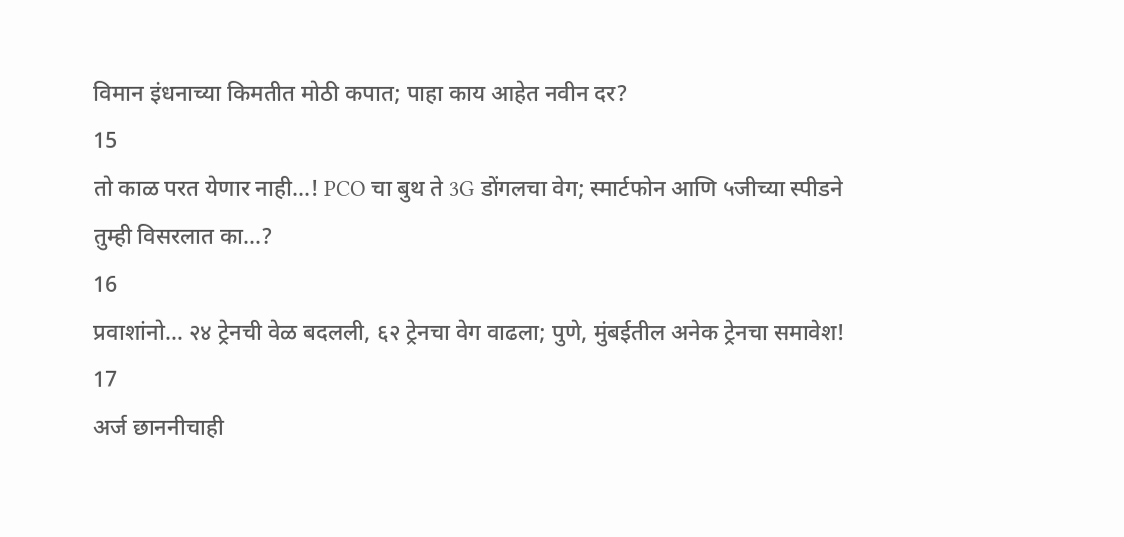विमान इंधनाच्या किमतीत मोठी कपात; पाहा काय आहेत नवीन दर?
15
तो काळ परत येणार नाही...! PCO चा बुथ ते 3G डोंगलचा वेग; स्मार्टफोन आणि ५जीच्या स्पीडने तुम्ही विसरलात का...?
16
प्रवाशांनो… २४ ट्रेनची वेळ बदलली, ६२ ट्रेनचा वेग वाढला; पुणे, मुंबईतील अनेक ट्रेनचा समावेश!
17
अर्ज छाननीचाही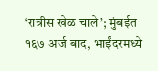‘रात्रीस खेळ चाले’; मुंबईत १६७ अर्ज बाद, भाईंदरमध्ये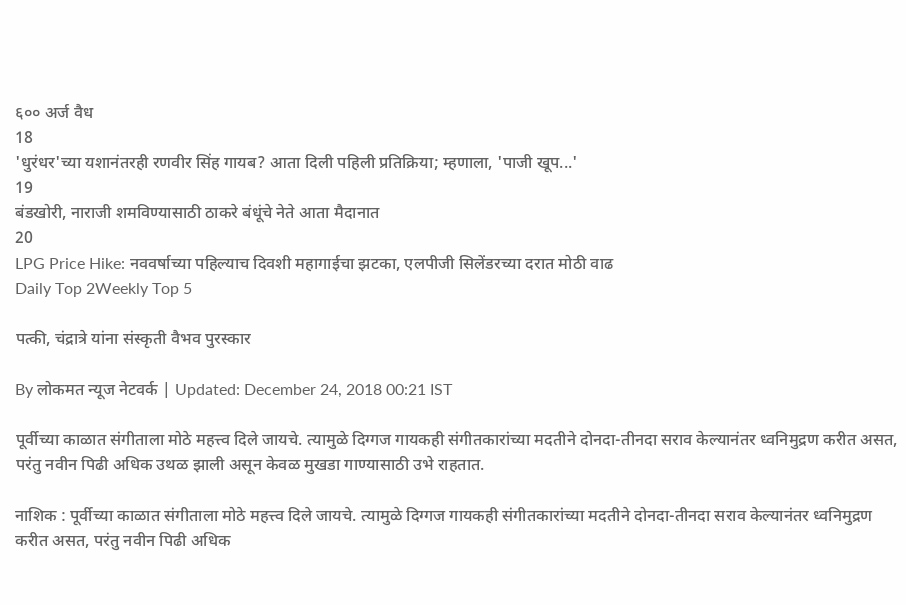६०० अर्ज वैध
18
'धुरंधर'च्या यशानंतरही रणवीर सिंह गायब? आता दिली पहिली प्रतिक्रिया; म्हणाला, 'पाजी खूप...'
19
बंडखोरी, नाराजी शमविण्यासाठी ठाकरे बंधूंचे नेते आता मैदानात
20
LPG Price Hike: नववर्षाच्या पहिल्याच दिवशी महागाईचा झटका, एलपीजी सिलेंडरच्या दरात मोठी वाढ
Daily Top 2Weekly Top 5

पत्की, चंद्रात्रे यांना संस्कृती वैभव पुरस्कार

By लोकमत न्यूज नेटवर्क | Updated: December 24, 2018 00:21 IST

पूर्वीच्या काळात संगीताला मोठे महत्त्व दिले जायचे. त्यामुळे दिग्गज गायकही संगीतकारांच्या मदतीने दोनदा-तीनदा सराव केल्यानंतर ध्वनिमुद्रण करीत असत, परंतु नवीन पिढी अधिक उथळ झाली असून केवळ मुखडा गाण्यासाठी उभे राहतात.

नाशिक : पूर्वीच्या काळात संगीताला मोठे महत्त्व दिले जायचे. त्यामुळे दिग्गज गायकही संगीतकारांच्या मदतीने दोनदा-तीनदा सराव केल्यानंतर ध्वनिमुद्रण करीत असत, परंतु नवीन पिढी अधिक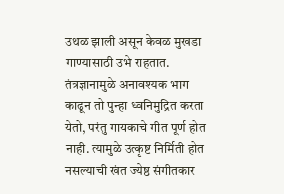उथळ झाली असून केवळ मुखडा गाण्यासाठी उभे राहतात. तंत्रज्ञानामुळे अनावश्यक भाग काढून तो पुन्हा ध्वनिमुद्रित करता येतो, परंतु गायकाचे गीत पूर्ण होत नाही. त्यामुळे उत्कृष्ट निर्मिती होत नसल्याची खंत ज्येष्ठ संगीतकार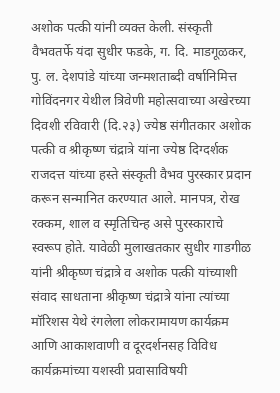अशोक पत्की यांनी व्यक्त केली. संस्कृती वैभवतर्फे यंदा सुधीर फडके, ग. दि. माडगूळकर, पु. ल. देशपांडे यांच्या जन्मशताब्दी वर्षानिमित्त गोविंदनगर येथील त्रिवेणी महोत्सवाच्या अखेरच्या दिवशी रविवारी (दि.२३) ज्येष्ठ संगीतकार अशोक पत्की व श्रीकृष्ण चंद्रात्रे यांना ज्येष्ठ दिग्दर्शक राजदत्त यांच्या हस्ते संस्कृती वैभव पुरस्कार प्रदान करून सन्मानित करण्यात आले. मानपत्र, रोख रक्कम, शाल व स्मृतिचिन्ह असे पुरस्काराचे स्वरूप होते. यावेळी मुलाखतकार सुधीर गाडगीळ यांनी श्रीकृष्ण चंद्रात्रे व अशोक पत्की यांच्याशी संवाद साधताना श्रीकृष्ण चंद्रात्रे यांना त्यांच्या मॉरिशस येथे रंगलेला लोकरामायण कार्यक्रम आणि आकाशवाणी व दूरदर्शनसह विविध कार्यक्रमांच्या यशस्वी प्रवासाविषयी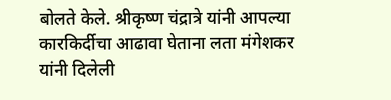बोलते केले. श्रीकृष्ण चंद्रात्रे यांनी आपल्या कारकिर्दीचा आढावा घेताना लता मंगेशकर यांनी दिलेली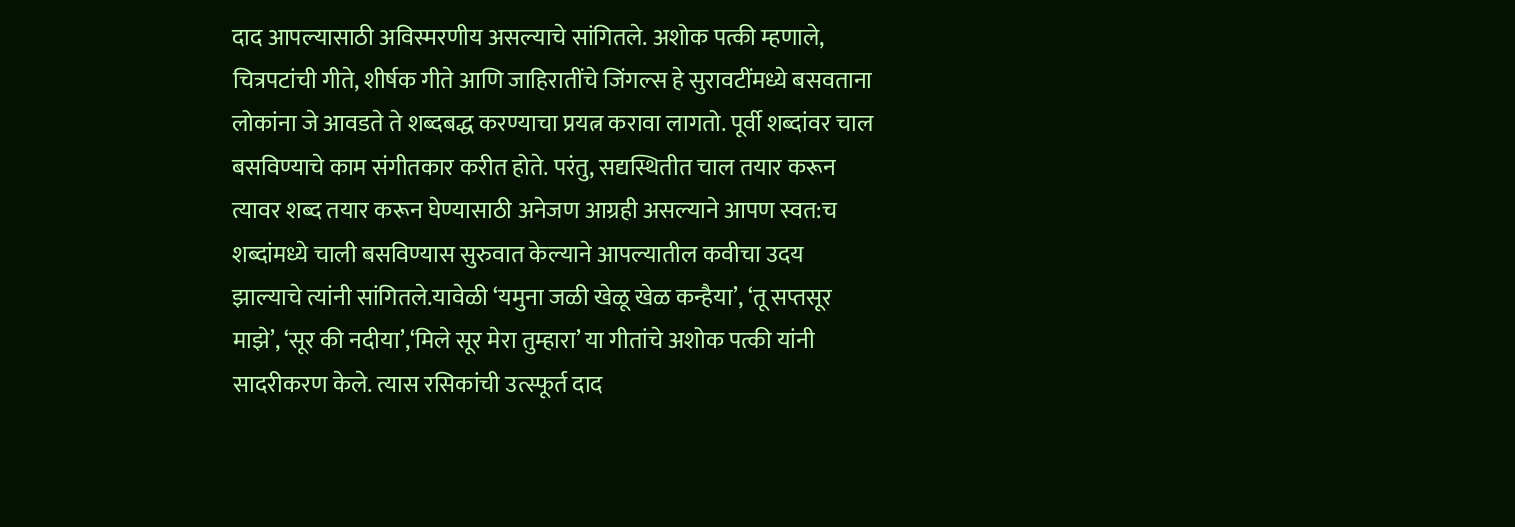दाद आपल्यासाठी अविस्मरणीय असल्याचे सांगितले. अशोक पत्की म्हणाले, चित्रपटांची गीते, शीर्षक गीते आणि जाहिरातींचे जिंगल्स हे सुरावटींमध्ये बसवताना लोकांना जे आवडते ते शब्दबद्ध करण्याचा प्रयत्न करावा लागतो. पूर्वी शब्दांवर चाल बसविण्याचे काम संगीतकार करीत होते. परंतु, सद्यस्थितीत चाल तयार करून त्यावर शब्द तयार करून घेण्यासाठी अनेजण आग्रही असल्याने आपण स्वत:च शब्दांमध्ये चाली बसविण्यास सुरुवात केल्याने आपल्यातील कवीचा उदय झाल्याचे त्यांनी सांगितले.यावेळी ‘यमुना जळी खेळू खेळ कन्हैया’, ‘तू सप्तसूर माझे’, ‘सूर की नदीया’,‘मिले सूर मेरा तुम्हारा’ या गीतांचे अशोक पत्की यांनी सादरीकरण केले. त्यास रसिकांची उत्स्फूर्त दाद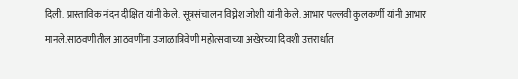दिली. प्रास्ताविक नंदन दीक्षित यांनी केले. सूत्रसंचालन विघ्नेश जोशी यांनी केले. आभार पल्लवी कुलकर्णी यांनी आभार मानले.साठवणीतील आठवणींना उजाळात्रिवेणी महोत्सवाच्या अखेरच्या दिवशी उत्तरार्धात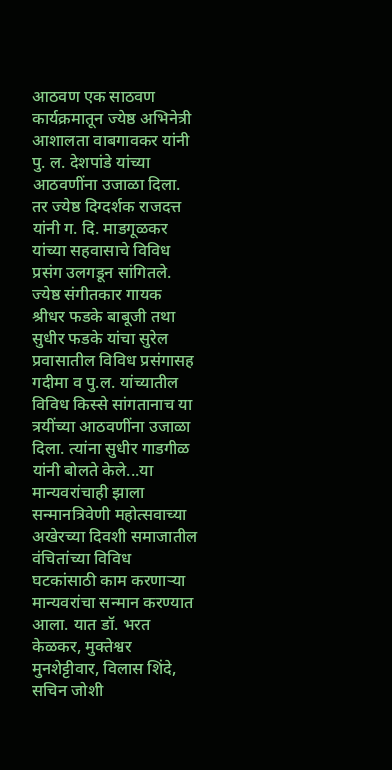आठवण एक साठवण कार्यक्रमातून ज्येष्ठ अभिनेत्री आशालता वाबगावकर यांनी पु. ल. देशपांडे यांच्या आठवणींना उजाळा दिला. तर ज्येष्ठ दिग्दर्शक राजदत्त यांनी ग. दि. माडगूळकर यांच्या सहवासाचे विविध प्रसंग उलगडून सांगितले. ज्येष्ठ संगीतकार गायक श्रीधर फडके बाबूजी तथा सुधीर फडके यांचा सुरेल प्रवासातील विविध प्रसंगासह गदीमा व पु.ल. यांच्यातील विविध किस्से सांगतानाच या त्रयींच्या आठवणींना उजाळा दिला. त्यांना सुधीर गाडगीळ यांनी बोलते केले...या मान्यवरांचाही झाला सन्मानत्रिवेणी महोत्सवाच्या अखेरच्या दिवशी समाजातील वंचितांच्या विविध घटकांसाठी काम करणाऱ्या मान्यवरांचा सन्मान करण्यात आला. यात डॉ. भरत केळकर, मुक्तेश्वर मुनशेट्टीवार, विलास शिंदे, सचिन जोशी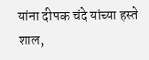यांना दीपक चंदे यांच्या हस्ते शाल,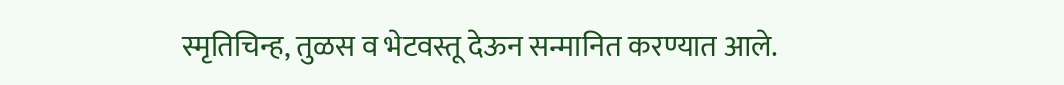स्मृतिचिन्ह, तुळस व भेटवस्तू देऊन सन्मानित करण्यात आले.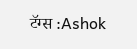टॅग्स :Ashok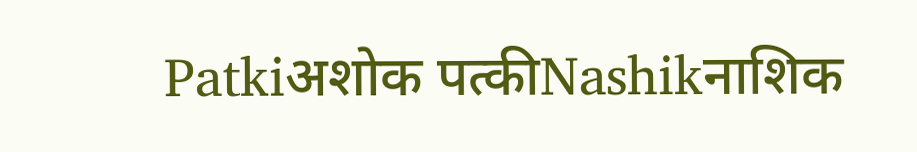Patkiअशोक पत्कीNashikनाशिक